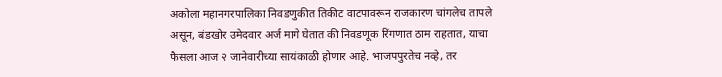अकोला महानगरपालिका निवडणुकीत तिकीट वाटपावरून राजकारण चांगलेच तापले असून, बंडखोर उमेदवार अर्ज मागे घेतात की निवडणूक रिंगणात ठाम राहतात, याचा फैसला आज २ जानेवारीच्या सायंकाळी होणार आहे. भाजपपुरतेच नव्हे, तर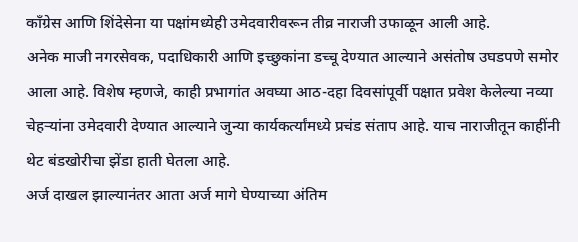काँग्रेस आणि शिंदेसेना या पक्षांमध्येही उमेदवारीवरून तीव्र नाराजी उफाळून आली आहे.
अनेक माजी नगरसेवक, पदाधिकारी आणि इच्छुकांना डच्चू देण्यात आल्याने असंतोष उघडपणे समोर आला आहे. विशेष म्हणजे, काही प्रभागांत अवघ्या आठ-दहा दिवसांपूर्वी पक्षात प्रवेश केलेल्या नव्या चेहऱ्यांना उमेदवारी देण्यात आल्याने जुन्या कार्यकर्त्यांमध्ये प्रचंड संताप आहे. याच नाराजीतून काहींनी थेट बंडखोरीचा झेंडा हाती घेतला आहे.
अर्ज दाखल झाल्यानंतर आता अर्ज मागे घेण्याच्या अंतिम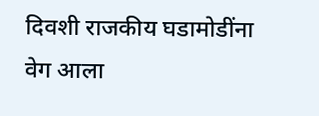दिवशी राजकीय घडामोडींना वेग आला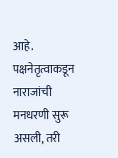आहे. पक्षनेतृत्वाकडून नाराजांची मनधरणी सुरू असली, तरी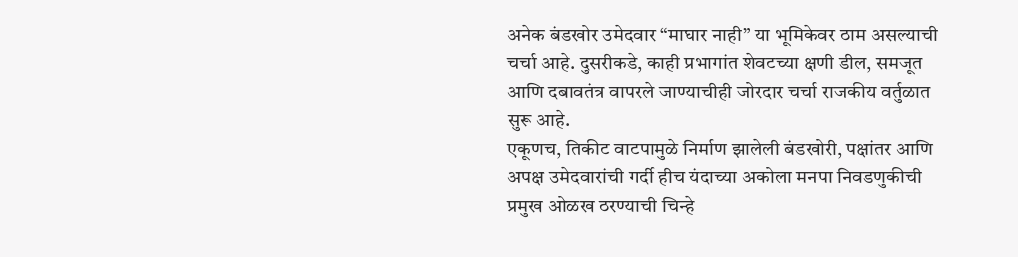अनेक बंडखोर उमेदवार “माघार नाही” या भूमिकेवर ठाम असल्याची चर्चा आहे. दुसरीकडे, काही प्रभागांत शेवटच्या क्षणी डील, समजूत आणि दबावतंत्र वापरले जाण्याचीही जोरदार चर्चा राजकीय वर्तुळात सुरू आहे.
एकूणच, तिकीट वाटपामुळे निर्माण झालेली बंडखोरी, पक्षांतर आणि अपक्ष उमेदवारांची गर्दी हीच यंदाच्या अकोला मनपा निवडणुकीची प्रमुख ओळख ठरण्याची चिन्हे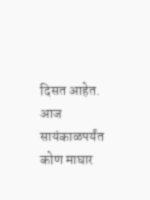दिसत आहेत. आज सायंकाळपर्यंत कोण माघार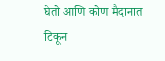घेतो आणि कोण मैदानात टिकून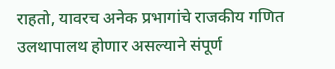राहतो, यावरच अनेक प्रभागांचे राजकीय गणित उलथापालथ होणार असल्याने संपूर्ण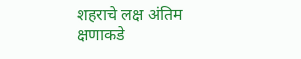शहराचे लक्ष अंतिम क्षणाकडे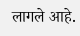लागले आहे.